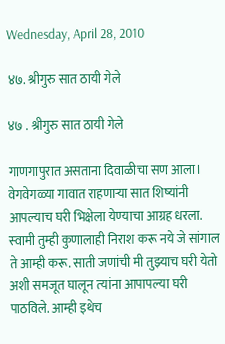Wednesday, April 28, 2010

४७. श्रीगुरु सात ठायी गेले

४७ . श्रीगुरु सात ठायी गेले

गाणगापुरात असताना दिवाळीचा सण आला। वेगवेगळ्या गावात राहणार्‍या सात शिष्‍यांनी आपल्‍याच घरी भिक्षेला येण्‍याचा आग्रह धरला. स्‍वामी तुम्‍ही कुणालाही निराश करू नये जे सांगाल ते आम्‍ही करू. साती जणांची मी तुझ्याच घरी येतो अशी समजूत घालून त्‍यांना आपापल्‍या घरी पाठविले. आम्‍ही इथेच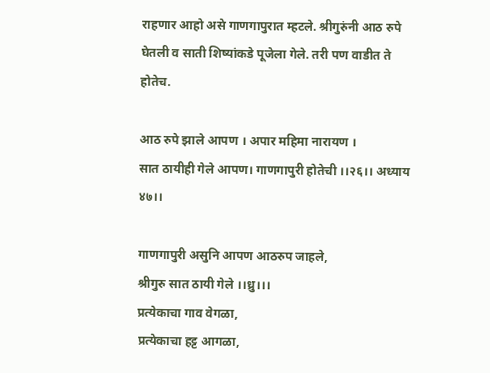राहणार आहो असे गाणगापुरात म्‍हटले. श्रीगुरुंनी आठ रुपे घेतली व साती शिष्‍यांकडे पूजेला गेले. तरी पण वाडीत ते होतेच.

आठ रुपे झाले आपण । अपार महिमा नारायण ।
सात ठायीही गेले आपण। गाणगापुरी होतेची ।।२६।। अध्‍याय ४७।।

गाणगापुरी असुनि आपण आठरुप जाहले,
श्रीगुरु सात ठायी गेले ।।ध्रु।।।
प्रत्‍येकाचा गाव वेगळा,
प्रत्‍येकाचा हट्ट आगळा,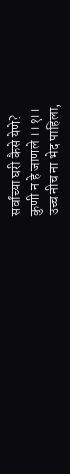सर्वांच्‍या घरी कैसे येणे?
कुणी न हे जाणले ।।१।।
उच्‍च नीच ना भेद पाहिला,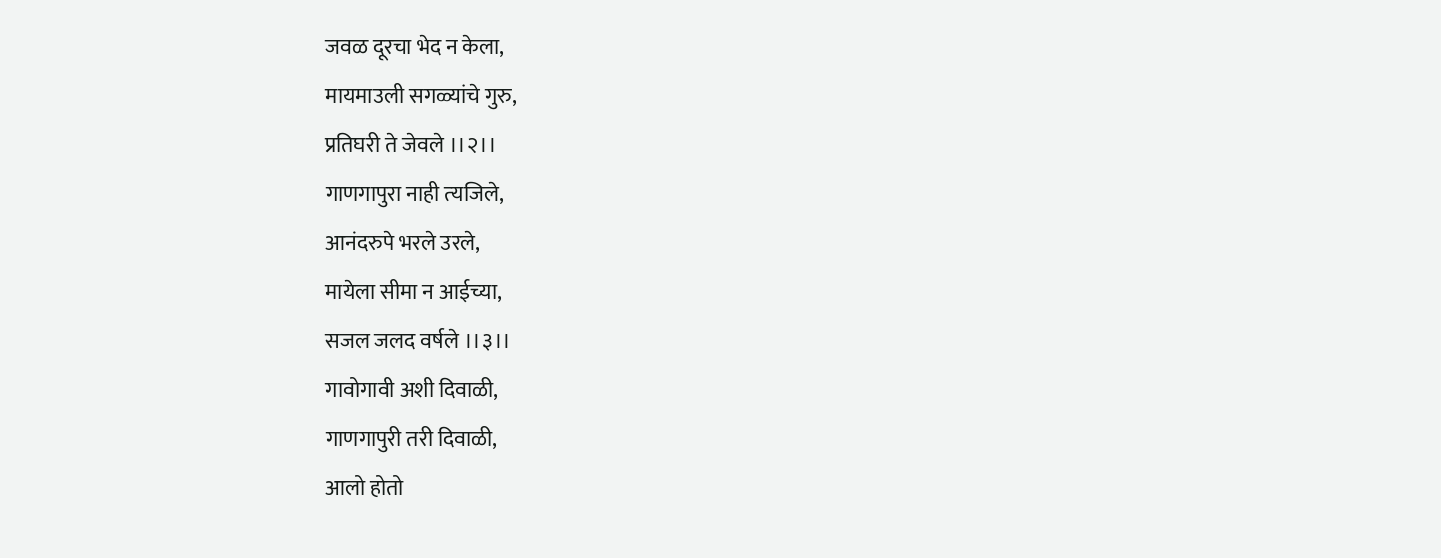जवळ दूरचा भेद न केला,
मायमाउली सगळ्यांचे गुरु,
प्रतिघरी ते जेवले ।।२।।
गाणगापुरा नाही त्‍यजिले,
आनंदरुपे भरले उरले,
मायेला सीमा न आईच्‍या,
सजल जलद वर्षले ।।३।।
गावोगावी अशी दिवाळी,
गाणगापुरी तरी दिवाळी,
आलो होतो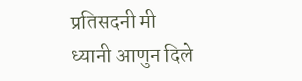प्रतिसदनी मी
ध्‍यानी आणुन दिले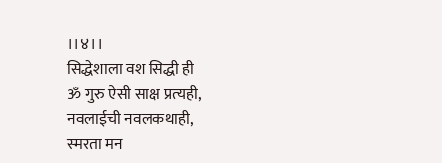।।४।।
सिद्धेशाला वश सिद्धी ही
ॐ गुरु ऐसी साक्ष प्रत्‍यही,
नवलाईची नवलकथाही,
स्‍मरता मन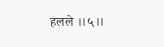हलले ।।५।।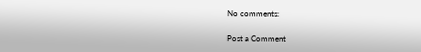No comments:

Post a Comment